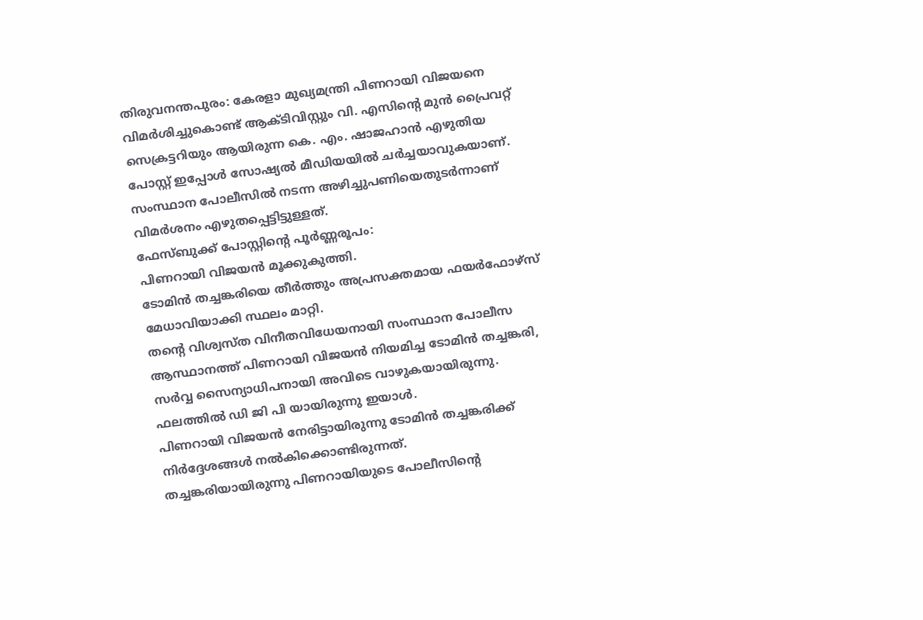തിരുവനന്തപുരം: കേരളാ മുഖ്യമന്ത്രി പിണറായി വിജയനെ വിമർശിച്ചുകൊണ്ട് ആക്ടിവിസ്റ്റും വി. എസിന്റെ മുൻ പ്രൈവറ്റ് സെക്രട്ടറിയും ആയിരുന്ന കെ. എം. ഷാജഹാൻ എഴുതിയ പോസ്റ്റ് ഇപ്പോൾ സോഷ്യൽ മീഡിയയിൽ ചർച്ചയാവുകയാണ്. സംസ്ഥാന പോലീസിൽ നടന്ന അഴിച്ചുപണിയെതുടർന്നാണ് വിമർശനം എഴുതപ്പെട്ടിട്ടുള്ളത്.
ഫേസ്ബുക്ക് പോസ്റ്റിന്റെ പൂർണ്ണരൂപം:
പിണറായി വിജയൻ മൂക്കുകുത്തി.
ടോമിൻ തച്ചങ്കരിയെ തീർത്തും അപ്രസക്തമായ ഫയർഫോഴ്സ് മേധാവിയാക്കി സ്ഥലം മാറ്റി.
തന്റെ വിശ്വസ്ത വിനീതവിധേയനായി സംസ്ഥാന പോലീസ ആസ്ഥാനത്ത് പിണറായി വിജയൻ നിയമിച്ച ടോമിൻ തച്ചങ്കരി, സർവ്വ സൈന്യാധിപനായി അവിടെ വാഴുകയായിരുന്നു. ഫലത്തിൽ ഡി ജി പി യായിരുന്നു ഇയാൾ.
പിണറായി വിജയൻ നേരിട്ടായിരുന്നു ടോമിൻ തച്ചങ്കരിക്ക് നിർദ്ദേശങ്ങൾ നൽകിക്കൊണ്ടിരുന്നത്.
തച്ചങ്കരിയായിരുന്നു പിണറായിയുടെ പോലീസിന്റെ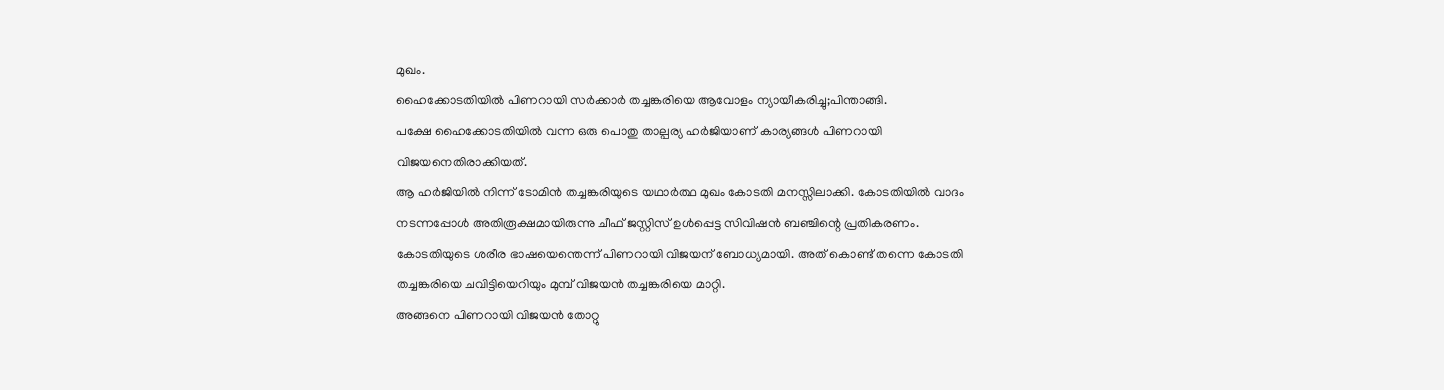മുഖം.
ഹൈക്കോടതിയിൽ പിണറായി സർക്കാർ തച്ചങ്കരിയെ ആവോളം ന്യായീകരിച്ചു;പിന്താങ്ങി.
പക്ഷേ ഹൈക്കോടതിയിൽ വന്ന ഒരു പൊതു താല്പര്യ ഹർജിയാണ് കാര്യങ്ങൾ പിണറായി വിജയനെതിരാക്കിയത്.
ആ ഹർജിയിൽ നിന്ന് ടോമിൻ തച്ചങ്കരിയുടെ യഥാർത്ഥ മുഖം കോടതി മനസ്സിലാക്കി. കോടതിയിൽ വാദം നടന്നപ്പോൾ അതിരൂക്ഷമായിരുന്നു ചീഫ് ജസ്റ്റിസ് ഉൾപ്പെട്ട സിവിഷൻ ബഞ്ചിന്റെ പ്രതികരണം.
കോടതിയുടെ ശരീര ഭാഷയെന്തെന്ന് പിണറായി വിജയന് ബോധ്യമായി. അത് കൊണ്ട് തന്നെ കോടതി തച്ചങ്കരിയെ ചവിട്ടിയെറിയും മുമ്പ് വിജയൻ തച്ചങ്കരിയെ മാറ്റി.
അങ്ങനെ പിണറായി വിജയൻ തോറ്റു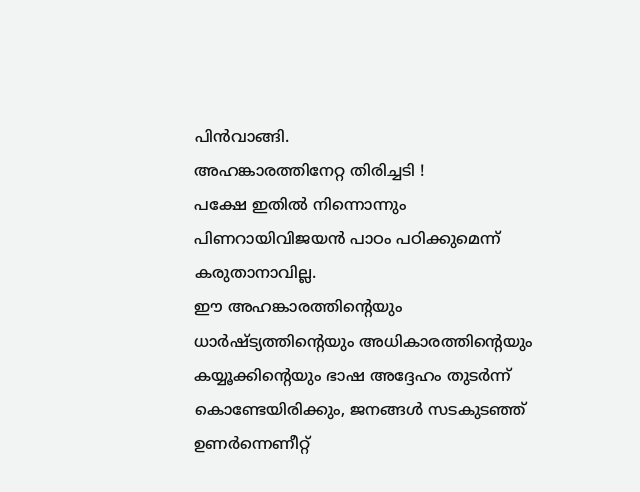പിൻവാങ്ങി.
അഹങ്കാരത്തിനേറ്റ തിരിച്ചടി !
പക്ഷേ ഇതിൽ നിന്നൊന്നും പിണറായിവിജയൻ പാഠം പഠിക്കുമെന്ന് കരുതാനാവില്ല.
ഈ അഹങ്കാരത്തിന്റെയും ധാർഷ്ട്യത്തിന്റെയും അധികാരത്തിന്റെയും കയ്യൂക്കിന്റെയും ഭാഷ അദ്ദേഹം തുടർന്ന് കൊണ്ടേയിരിക്കും, ജനങ്ങൾ സടകുടഞ്ഞ് ഉണർന്നെണീറ്റ്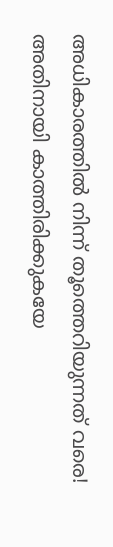അധികാരത്തിൽ നിന്ന് തൂത്തെറിയുന്നത് വരെ!
അതിനായി കാത്തിരിക്കുകയേ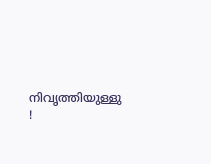നിവൃത്തിയുള്ളു !